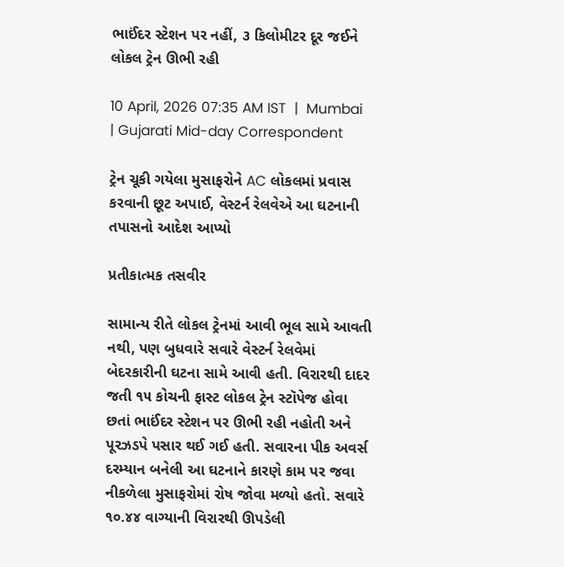ભાઈંદર સ્ટેશન પર નહીં, ૩ કિલોમીટર દૂર જઈને લોકલ ટ્રેન ઊભી રહી

10 April, 2026 07:35 AM IST  |  Mumbai | Gujarati Mid-day Correspondent

ટ્રેન ચૂકી ગયેલા મુસાફરોને AC લોકલમાં પ્રવાસ કરવાની છૂટ અપાઈ, વેસ્ટર્ન રેલવેએ આ ઘટનાની તપાસનો આદેશ આપ્યો

પ્રતીકાત્મક તસવીર

સામાન્ય રીતે લોકલ ટ્રેનમાં આવી ભૂલ સામે આવતી નથી, પણ બુધવારે સવારે વેસ્ટર્ન રેલવેમાં બેદરકારીની ઘટના સામે આવી હતી. વિરારથી દાદર જતી ૧૫ કોચની ફાસ્ટ લોકલ ટ્રેન સ્ટૉપેજ હોવા છતાં ભાઈંદર સ્ટેશન પર ઊભી રહી નહોતી અને પૂરઝડપે પસાર થઈ ગઈ હતી. સવારના પીક અવર્સ દરમ્યાન બનેલી આ ઘટનાને કારણે કામ પર જવા નીકળેલા મુસાફરોમાં રોષ જોવા મળ્યો હતો. સવારે ૧૦.૪૪ વાગ્યાની વિરારથી ઊપડેલી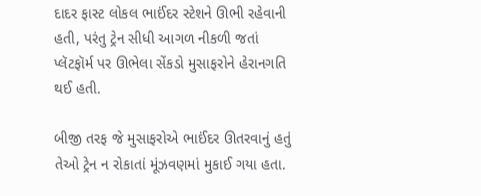દાદર ફાસ્ટ લોકલ ભાઈંદર સ્ટેશને ઊભી રહેવાની હતી, પરંતુ ટ્રેન સીધી આગળ નીકળી જતાં પ્લૅટફૉર્મ પર ઊભેલા સેંકડો મુસાફરોને હેરાનગતિ થઈ હતી.

બીજી તરફ જે મુસાફરોએ ભાઈંદર ઊતરવાનું હતું તેઓ ટ્રેન ન રોકાતાં મૂંઝવણમાં મુકાઈ ગયા હતા.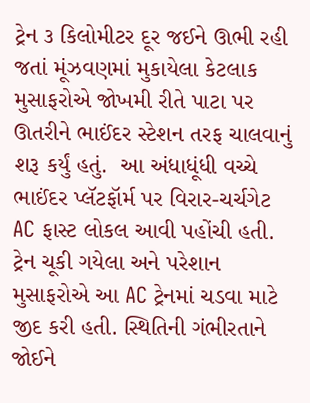ટ્રેન ૩ કિલોમીટર દૂર જઈને ઊભી રહી જતાં મૂંઝવણમાં મુકાયેલા કેટલાક મુસાફરોએ જોખમી રીતે પાટા પર ઊતરીને ભાઈંદર સ્ટેશન તરફ ચાલવાનું શરૂ કર્યું હતું.  આ અંધાધૂંધી વચ્ચે ભાઈંદર પ્લૅટફૉર્મ પર વિરાર-ચર્ચગેટ AC ફાસ્ટ લોકલ આવી પહોંચી હતી. ટ્રેન ચૂકી ગયેલા અને પરેશાન મુસાફરોએ આ AC ટ્રેનમાં ચડવા માટે જીદ કરી હતી. સ્થિતિની ગંભીરતાને જોઈને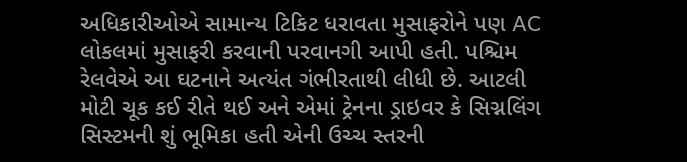અધિકારીઓએ સામાન્ય ટિકિટ ધરાવતા મુસાફરોને પણ AC લોકલમાં મુસાફરી કરવાની પરવાનગી આપી હતી. પશ્ચિમ રેલવેએ આ ઘટનાને અત્યંત ગંભીરતાથી લીધી છે. આટલી મોટી ચૂક કઈ રીતે થઈ અને એમાં ટ્રેનના ડ્રાઇવર કે સિગ્નલિંગ સિસ્ટમની શું ભૂમિકા હતી એની ઉચ્ચ સ્તરની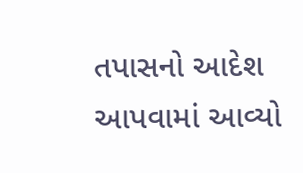તપાસનો આદેશ આપવામાં આવ્યો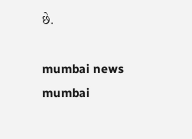છે.

mumbai news mumbai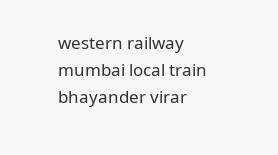western railway mumbai local train bhayander virar